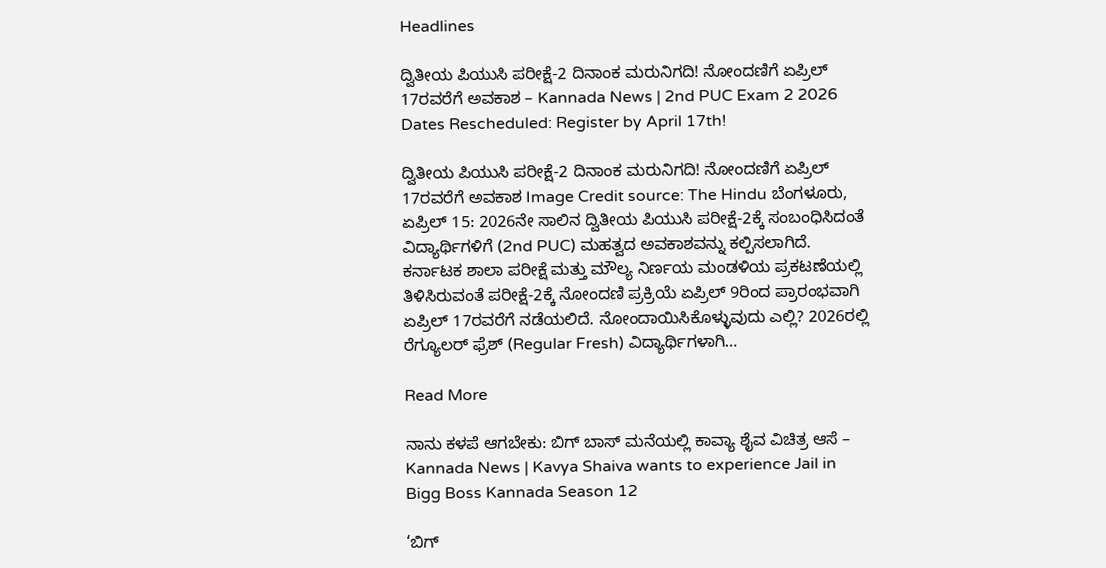Headlines

ದ್ವಿತೀಯ ಪಿಯುಸಿ ಪರೀಕ್ಷೆ-2 ದಿನಾಂಕ ಮರುನಿಗದಿ! ನೋಂದಣಿಗೆ ಏಪ್ರಿಲ್ 17ರವರೆಗೆ ಅವಕಾಶ – Kannada News | 2nd PUC Exam 2 2026 Dates Rescheduled: Register by April 17th!

ದ್ವಿತೀಯ ಪಿಯುಸಿ ಪರೀಕ್ಷೆ-2 ದಿನಾಂಕ ಮರುನಿಗದಿ! ನೋಂದಣಿಗೆ ಏಪ್ರಿಲ್ 17ರವರೆಗೆ ಅವಕಾಶ Image Credit source: The Hindu ಬೆಂಗಳೂರು, ಏಪ್ರಿಲ್ 15: 2026ನೇ ಸಾಲಿನ ದ್ವಿತೀಯ ಪಿಯುಸಿ ಪರೀಕ್ಷೆ-2ಕ್ಕೆ ಸಂಬಂಧಿಸಿದಂತೆ ವಿದ್ಯಾರ್ಥಿಗಳಿಗೆ (2nd PUC) ಮಹತ್ವದ ಅವಕಾಶವನ್ನು ಕಲ್ಪಿಸಲಾಗಿದೆ. ಕರ್ನಾಟಕ ಶಾಲಾ ಪರೀಕ್ಷೆ ಮತ್ತು ಮೌಲ್ಯ ನಿರ್ಣಯ ಮಂಡಳಿಯ ಪ್ರಕಟಣೆಯಲ್ಲಿ ತಿಳಿಸಿರುವಂತೆ ಪರೀಕ್ಷೆ-2ಕ್ಕೆ ನೋಂದಣಿ ಪ್ರಕ್ರಿಯೆ ಏಪ್ರಿಲ್ 9ರಿಂದ ಪ್ರಾರಂಭವಾಗಿ ಏಪ್ರಿಲ್ 17ರವರೆಗೆ ನಡೆಯಲಿದೆ. ನೋಂದಾಯಿಸಿಕೊಳ್ಳುವುದು ಎಲ್ಲಿ? 2026ರಲ್ಲಿ ರೆಗ್ಯೂಲರ್ ಫ್ರೆಶ್ (Regular Fresh) ವಿದ್ಯಾರ್ಥಿಗಳಾಗಿ…

Read More

ನಾನು ಕಳಪೆ ಆಗಬೇಕು: ಬಿಗ್ ಬಾಸ್ ಮನೆಯಲ್ಲಿ ಕಾವ್ಯಾ ಶೈವ ವಿಚಿತ್ರ ಆಸೆ – Kannada News | Kavya Shaiva wants to experience Jail in Bigg Boss Kannada Season 12

‘ಬಿಗ್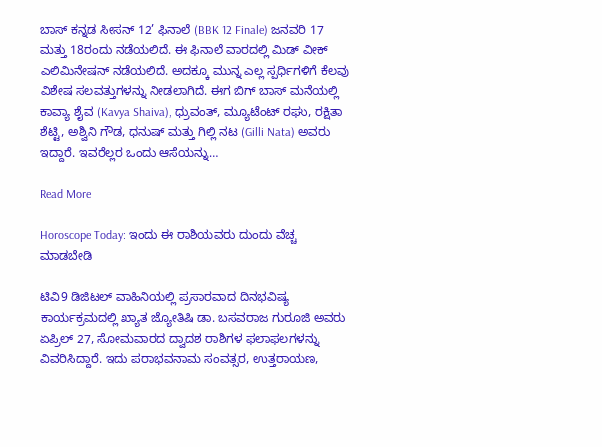ಬಾಸ್ ಕನ್ನಡ ಸೀಸನ್ 12’ ಫಿನಾಲೆ (BBK 12 Finale) ಜನವರಿ 17 ಮತ್ತು 18ರಂದು ನಡೆಯಲಿದೆ. ಈ ಫಿನಾಲೆ ವಾರದಲ್ಲಿ ಮಿಡ್ ವೀಕ್ ಎಲಿಮಿನೇಷನ್ ನಡೆಯಲಿದೆ. ಅದಕ್ಕೂ ಮುನ್ನ ಎಲ್ಲ ಸ್ಪರ್ಧಿಗಳಿಗೆ ಕೆಲವು ವಿಶೇಷ ಸಲವತ್ತುಗಳನ್ನು ನೀಡಲಾಗಿದೆ. ಈಗ ಬಿಗ್ ಬಾಸ್ ಮನೆಯಲ್ಲಿ ಕಾವ್ಯಾ ಶೈವ (Kavya Shaiva), ಧ್ರುವಂತ್, ಮ್ಯೂಟೆಂಟ್ ರಘು, ರಕ್ಷಿತಾ ಶೆಟ್ಟಿ, ಅಶ್ವಿನಿ ಗೌಡ, ಧನುಷ್ ಮತ್ತು ಗಿಲ್ಲಿ ನಟ (Gilli Nata) ಅವರು ಇದ್ದಾರೆ. ಇವರೆಲ್ಲರ ಒಂದು ಆಸೆಯನ್ನು…

Read More

Horoscope Today: ಇಂದು ಈ ರಾಶಿಯವರು ದುಂದು ವೆಚ್ಚ ಮಾಡಬೇಡಿ

ಟಿವಿ9 ಡಿಜಿಟಲ್ ವಾಹಿನಿಯಲ್ಲಿ ಪ್ರಸಾರವಾದ ದಿನಭವಿಷ್ಯ ಕಾರ್ಯಕ್ರಮದಲ್ಲಿ ಖ್ಯಾತ ಜ್ಯೋತಿಷಿ ಡಾ. ಬಸವರಾಜ ಗುರೂಜಿ ಅವರು ಏಪ್ರಿಲ್ 27, ಸೋಮವಾರದ ದ್ವಾದಶ ರಾಶಿಗಳ ಫಲಾಫಲಗಳನ್ನು ವಿವರಿಸಿದ್ದಾರೆ. ಇದು ಪರಾಭವನಾಮ ಸಂವತ್ಸರ, ಉತ್ತರಾಯಣ,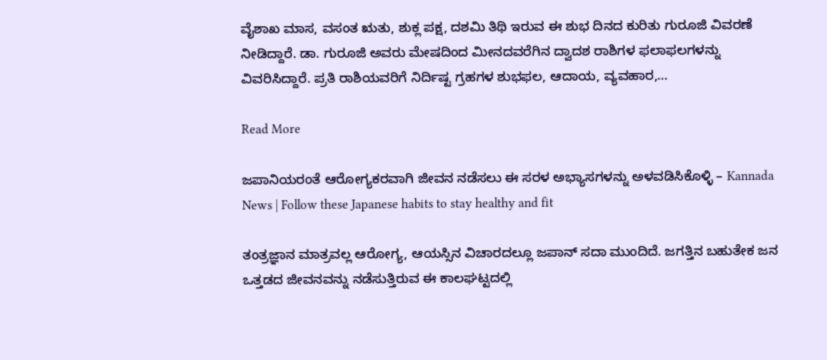ವೈಶಾಖ ಮಾಸ, ವಸಂತ ಋತು, ಶುಕ್ಲ ಪಕ್ಷ, ದಶಮಿ ತಿಥಿ ಇರುವ ಈ ಶುಭ ದಿನದ ಕುರಿತು ಗುರೂಜಿ ವಿವರಣೆ ನೀಡಿದ್ದಾರೆ. ಡಾ. ಗುರೂಜಿ ಅವರು ಮೇಷದಿಂದ ಮೀನದವರೆಗಿನ ದ್ವಾದಶ ರಾಶಿಗಳ ಫಲಾಫಲಗಳನ್ನು ವಿವರಿಸಿದ್ದಾರೆ. ಪ್ರತಿ ರಾಶಿಯವರಿಗೆ ನಿರ್ದಿಷ್ಟ ಗ್ರಹಗಳ ಶುಭಫಲ, ಆದಾಯ, ವ್ಯವಹಾರ,…

Read More

ಜಪಾನಿಯರಂತೆ ಆರೋಗ್ಯಕರವಾಗಿ ಜೀವನ ನಡೆಸಲು ಈ ಸರಳ ಅಭ್ಯಾಸಗಳನ್ನು ಅಳವಡಿಸಿಕೊಳ್ಳಿ – Kannada News | Follow these Japanese habits to stay healthy and fit

ತಂತ್ರಜ್ಞಾನ ಮಾತ್ರವಲ್ಲ ಆರೋಗ್ಯ, ಆಯಸ್ಸಿನ ವಿಚಾರದಲ್ಲೂ ಜಪಾನ್‌ ಸದಾ ಮುಂದಿದೆ. ಜಗತ್ತಿನ ಬಹುತೇಕ ಜನ ಒತ್ತಡದ ಜೀವನವನ್ನು ನಡೆಸುತ್ತಿರುವ ಈ ಕಾಲಘಟ್ಟದಲ್ಲಿ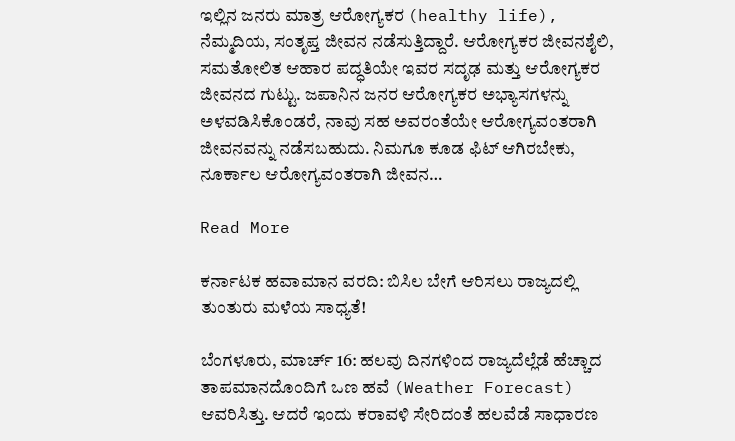ಇಲ್ಲಿನ ಜನರು ಮಾತ್ರ ಆರೋಗ್ಯಕರ (healthy life), ನೆಮ್ಮದಿಯ, ಸಂತೃಪ್ತ ಜೀವನ ನಡೆಸುತ್ತಿದ್ದಾರೆ. ಆರೋಗ್ಯಕರ ಜೀವನಶೈಲಿ, ಸಮತೋಲಿತ ಆಹಾರ ಪದ್ಧತಿಯೇ ಇವರ ಸದೃಢ ಮತ್ತು ಆರೋಗ್ಯಕರ ಜೀವನದ ಗುಟ್ಟು. ಜಪಾನಿನ ಜನರ ಆರೋಗ್ಯಕರ ಅಭ್ಯಾಸಗಳನ್ನು ಅಳವಡಿಸಿಕೊಂಡರೆ, ನಾವು ಸಹ ಅವರಂತೆಯೇ ಆರೋಗ್ಯವಂತರಾಗಿ ಜೀವನವನ್ನು ನಡೆಸಬಹುದು. ನಿಮಗೂ ಕೂಡ ಫಿಟ್‌ ಆಗಿರಬೇಕು, ನೂರ್ಕಾಲ ಆರೋಗ್ಯವಂತರಾಗಿ ಜೀವನ…

Read More

ಕರ್ನಾಟಕ ಹವಾಮಾನ ವರದಿ: ಬಿಸಿಲ ಬೇಗೆ ಆರಿಸಲು ರಾಜ್ಯದಲ್ಲಿ ತುಂತುರು ಮಳೆಯ ಸಾಧ್ಯತೆ!

ಬೆಂಗಳೂರು, ಮಾರ್ಚ್ 16: ಹಲವು ದಿನಗಳಿಂದ ರಾಜ್ಯದೆಲ್ಲೆಡೆ ಹೆಚ್ಚಾದ ತಾಪಮಾನದೊಂದಿಗೆ ಒಣ ಹವೆ (Weather Forecast) ಆವರಿಸಿತ್ತು. ಆದರೆ ಇಂದು ಕರಾವಳಿ ಸೇರಿದಂತೆ ಹಲವೆಡೆ ಸಾಧಾರಣ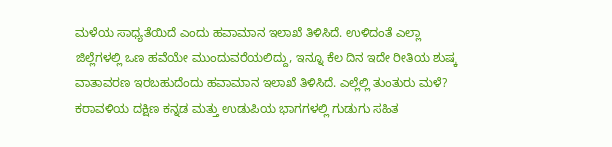ಮಳೆಯ ಸಾಧ್ಯತೆಯಿದೆ ಎಂದು ಹವಾಮಾನ ಇಲಾಖೆ ತಿಳಿಸಿದೆ. ಉಳಿದಂತೆ ಎಲ್ಲಾ ಜಿಲ್ಲೆಗಳಲ್ಲಿ ಒಣ ಹವೆಯೇ ಮುಂದುವರೆಯಲಿದ್ದು, ಇನ್ನೂ ಕೆಲ ದಿನ ಇದೇ ರೀತಿಯ ಶುಷ್ಕ ವಾತಾವರಣ ಇರಬಹುದೆಂದು ಹವಾಮಾನ ಇಲಾಖೆ ತಿಳಿಸಿದೆ. ಎಲ್ಲೆಲ್ಲಿ ತುಂತುರು ಮಳೆ? ಕರಾವಳಿಯ ದಕ್ಷಿಣ ಕನ್ನಡ ಮತ್ತು ಉಡುಪಿಯ ಭಾಗಗಳಲ್ಲಿ ಗುಡುಗು ಸಹಿತ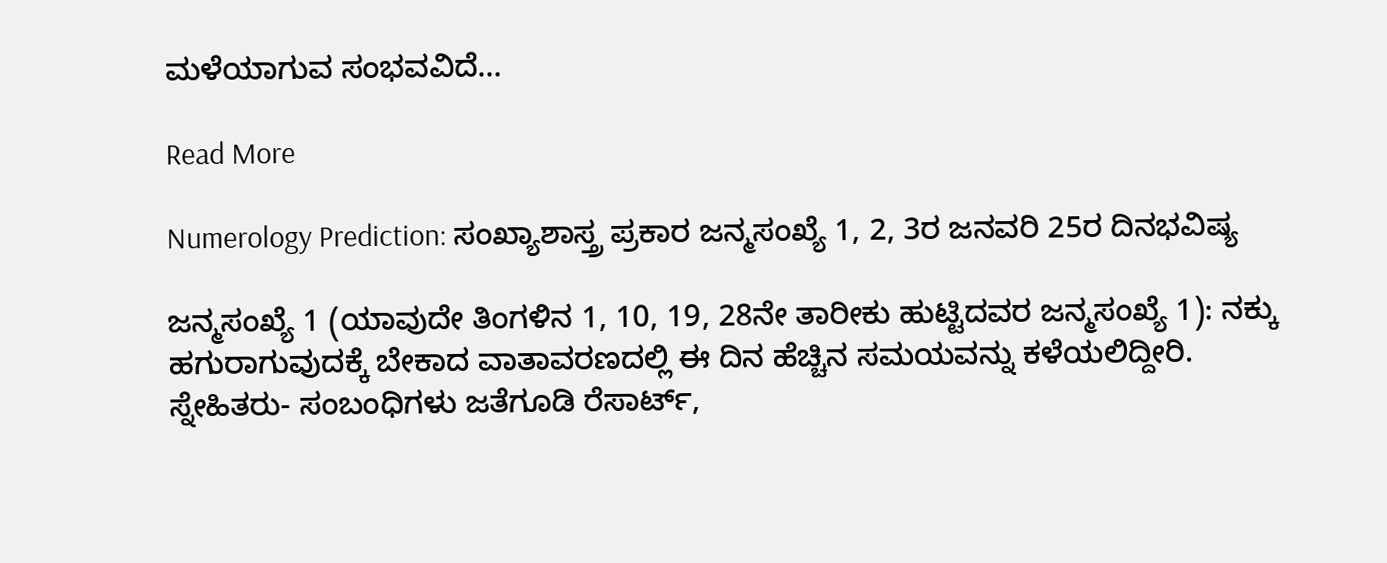ಮಳೆಯಾಗುವ ಸಂಭವವಿದೆ…

Read More

Numerology Prediction: ಸಂಖ್ಯಾಶಾಸ್ತ್ರ ಪ್ರಕಾರ ಜನ್ಮಸಂಖ್ಯೆ 1, 2, 3ರ ಜನವರಿ 25ರ ದಿನಭವಿಷ್ಯ

ಜನ್ಮಸಂಖ್ಯೆ 1 (ಯಾವುದೇ ತಿಂಗಳಿನ 1, 10, 19, 28ನೇ ತಾರೀಕು ಹುಟ್ಟಿದವರ ಜನ್ಮಸಂಖ್ಯೆ 1): ನಕ್ಕು ಹಗುರಾಗುವುದಕ್ಕೆ ಬೇಕಾದ ವಾತಾವರಣದಲ್ಲಿ ಈ ದಿನ ಹೆಚ್ಚಿನ ಸಮಯವನ್ನು ಕಳೆಯಲಿದ್ದೀರಿ. ಸ್ನೇಹಿತರು- ಸಂಬಂಧಿಗಳು ಜತೆಗೂಡಿ ರೆಸಾರ್ಟ್,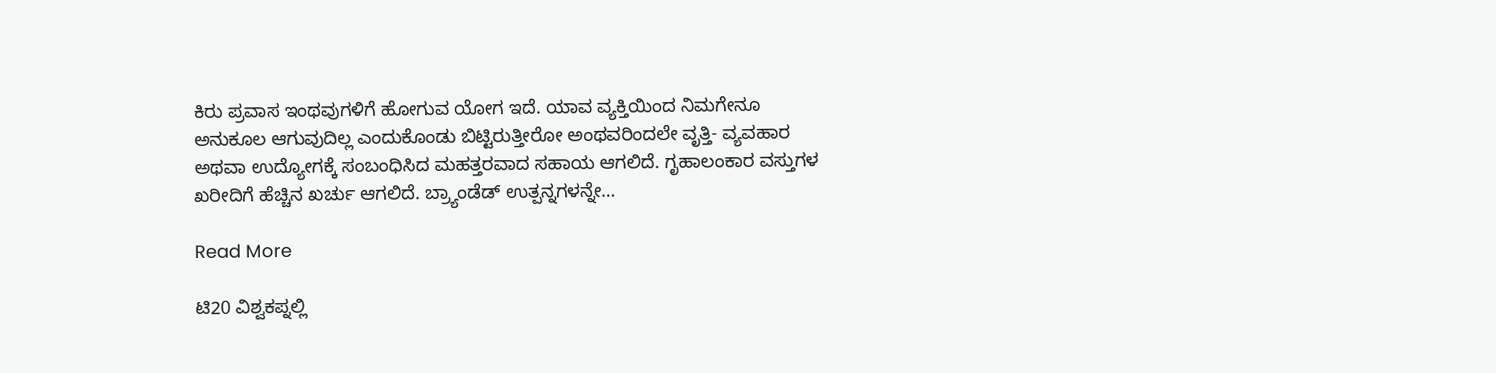ಕಿರು ಪ್ರವಾಸ ಇಂಥವುಗಳಿಗೆ ಹೋಗುವ ಯೋಗ ಇದೆ. ಯಾವ ವ್ಯಕ್ತಿಯಿಂದ ನಿಮಗೇನೂ ಅನುಕೂಲ ಆಗುವುದಿಲ್ಲ ಎಂದುಕೊಂಡು ಬಿಟ್ಟಿರುತ್ತೀರೋ ಅಂಥವರಿಂದಲೇ ವೃತ್ತಿ- ವ್ಯವಹಾರ ಅಥವಾ ಉದ್ಯೋಗಕ್ಕೆ ಸಂಬಂಧಿಸಿದ ಮಹತ್ತರವಾದ ಸಹಾಯ ಆಗಲಿದೆ. ಗೃಹಾಲಂಕಾರ ವಸ್ತುಗಳ ಖರೀದಿಗೆ ಹೆಚ್ಚಿನ ಖರ್ಚು ಆಗಲಿದೆ. ಬ್ರ್ಯಾಂಡೆಡ್ ಉತ್ಪನ್ನಗಳನ್ನೇ…

Read More

ಟಿ20 ವಿಶ್ವಕಪ್ನಲ್ಲಿ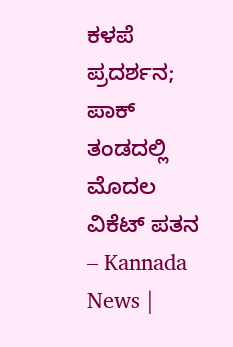ಕಳಪೆ ಪ್ರದರ್ಶನ; ಪಾಕ್ ತಂಡದಲ್ಲಿ ಮೊದಲ ವಿಕೆಟ್ ಪತನ – Kannada News |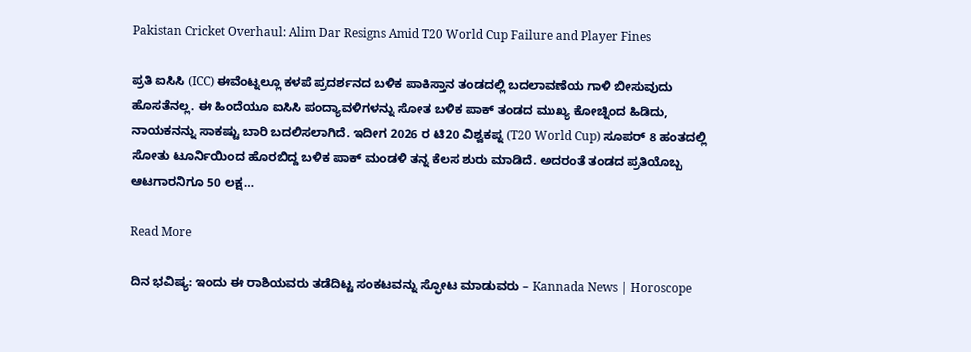Pakistan Cricket Overhaul: Alim Dar Resigns Amid T20 World Cup Failure and Player Fines

ಪ್ರತಿ ಐಸಿಸಿ (ICC) ಈವೆಂಟ್ನಲ್ಲೂ ಕಳಪೆ ಪ್ರದರ್ಶನದ ಬಳಿಕ ಪಾಕಿಸ್ತಾನ ತಂಡದಲ್ಲಿ ಬದಲಾವಣೆಯ ಗಾಳಿ ಬೀಸುವುದು ಹೊಸತೆನಲ್ಲ. ಈ ಹಿಂದೆಯೂ ಐಸಿಸಿ ಪಂದ್ಯಾವಳಿಗಳನ್ನು ಸೋತ ಬಳಿಕ ಪಾಕ್ ತಂಡದ ಮುಖ್ಯ ಕೋಚ್ನಿಂದ ಹಿಡಿದು, ನಾಯಕನನ್ನು ಸಾಕಷ್ಟು ಬಾರಿ ಬದಲಿಸಲಾಗಿದೆ. ಇದೀಗ 2026 ರ ಟಿ20 ವಿಶ್ವಕಪ್ನ (T20 World Cup) ಸೂಪರ್ 8 ಹಂತದಲ್ಲಿ ಸೋತು ಟೂರ್ನಿಯಿಂದ ಹೊರಬಿದ್ದ ಬಳಿಕ ಪಾಕ್ ಮಂಡಳಿ ತನ್ನ ಕೆಲಸ ಶುರು ಮಾಡಿದೆ. ಅದರಂತೆ ತಂಡದ ಪ್ರತಿಯೊಬ್ಬ ಆಟಗಾರನಿಗೂ 50 ಲಕ್ಷ…

Read More

ದಿನ ಭವಿಷ್ಯ: ಇಂದು ಈ ರಾಶಿಯವರು ತಡೆದಿಟ್ಟ ಸಂಕಟವನ್ನು ಸ್ಫೋಟ ಮಾಡುವರು – Kannada News | Horoscope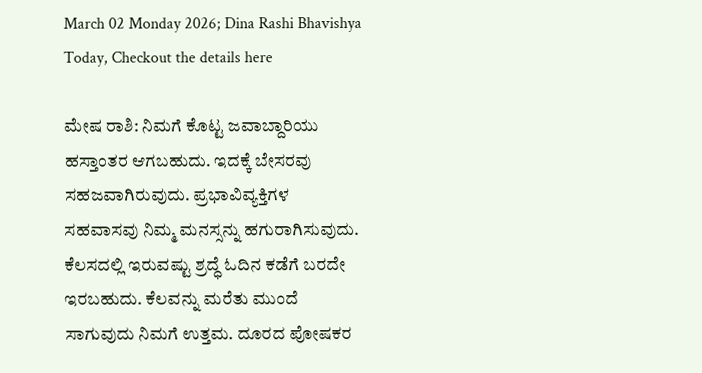March 02 Monday 2026; Dina Rashi Bhavishya Today, Checkout the details here

ಮೇಷ ರಾಶಿ: ನಿಮಗೆ ಕೊಟ್ಟ ಜವಾಬ್ದಾರಿಯು ಹಸ್ತಾಂತರ ಆಗಬಹುದು. ಇದಕ್ಕೆ ಬೇಸರವು ಸಹಜವಾಗಿರುವುದು. ಪ್ರಭಾವಿವ್ಯಕ್ತಿಗಳ ಸಹವಾಸವು ನಿಮ್ಮ ಮನಸ್ಸನ್ನು ಹಗುರಾಗಿಸುವುದು. ಕೆಲಸದಲ್ಲಿ ಇರುವಷ್ಟು ಶ್ರದ್ಧೆ ಓದಿನ ಕಡೆಗೆ ಬರದೇ ಇರಬಹುದು. ಕೆಲವನ್ನು ಮರೆತು ಮುಂದೆ ಸಾಗುವುದು ನಿಮಗೆ ಉತ್ತಮ. ದೂರದ ಪೋಷಕರ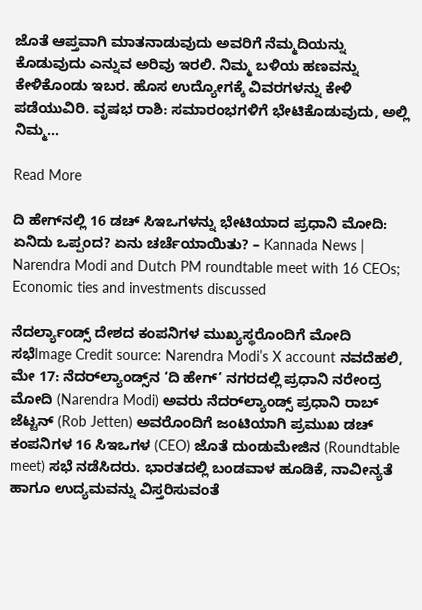ಜೊತೆ ಆಪ್ತವಾಗಿ ಮಾತನಾಡುವುದು ಅವರಿಗೆ ನೆಮ್ಮದಿಯನ್ನು ಕೊಡುವುದು ಎನ್ನುವ ಅರಿವು ಇರಲಿ. ನಿಮ್ಮ ಬಳಿಯ ಹಣವನ್ನು ಕೇಳಿಕೊಂಡು ಇಬರ. ಹೊಸ ಉದ್ಯೋಗಕ್ಕೆ ವಿವರಗಳನ್ನು ಕೇಳಿ ಪಡೆಯುವಿರಿ. ವೃಷಭ ರಾಶಿ: ಸಮಾರಂಭಗಳಿಗೆ ಭೇಟಿಕೊಡುವುದು, ಅಲ್ಲಿ ನಿಮ್ಮ…

Read More

ದಿ ಹೇಗ್‌ನಲ್ಲಿ 16 ಡಚ್ ಸಿಇಒಗಳನ್ನು ಭೇಟಿಯಾದ ಪ್ರಧಾನಿ ಮೋದಿ: ಏನಿದು ಒಪ್ಪಂದ? ಏನು ಚರ್ಚೆಯಾಯಿತು? – Kannada News | Narendra Modi and Dutch PM roundtable meet with 16 CEOs; Economic ties and investments discussed

ನೆದರ್ಲ್ಯಾಂಡ್ಸ್ ದೇಶದ ಕಂಪನಿಗಳ ಮುಖ್ಯಸ್ಥರೊಂದಿಗೆ ಮೋದಿ ಸಭೆImage Credit source: Narendra Modi’s X account ನವದೆಹಲಿ, ಮೇ 17: ನೆದರ್‌ಲ್ಯಾಂಡ್ಸ್‌ನ ‘ದಿ ಹೇಗ್’ ನಗರದಲ್ಲಿ ಪ್ರಧಾನಿ ನರೇಂದ್ರ ಮೋದಿ (Narendra Modi) ಅವರು ನೆದರ್‌ಲ್ಯಾಂಡ್ಸ್ ಪ್ರಧಾನಿ ರಾಬ್ ಜೆಟ್ಟನ್ (Rob Jetten) ಅವರೊಂದಿಗೆ ಜಂಟಿಯಾಗಿ ಪ್ರಮುಖ ಡಚ್ ಕಂಪನಿಗಳ 16 ಸಿಇಒಗಳ (CEO) ಜೊತೆ ದುಂಡುಮೇಜಿನ (Roundtable meet) ಸಭೆ ನಡೆಸಿದರು. ಭಾರತದಲ್ಲಿ ಬಂಡವಾಳ ಹೂಡಿಕೆ, ನಾವೀನ್ಯತೆ ಹಾಗೂ ಉದ್ಯಮವನ್ನು ವಿಸ್ತರಿಸುವಂತೆ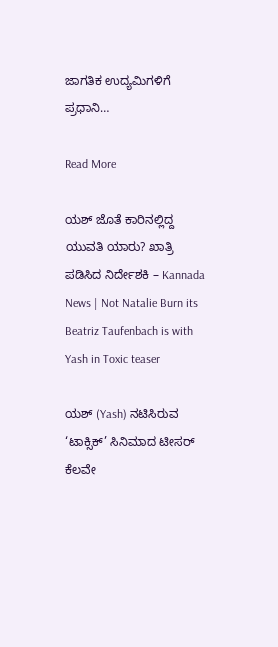ಜಾಗತಿಕ ಉದ್ಯಮಿಗಳಿಗೆ ಪ್ರಧಾನಿ…

Read More

ಯಶ್ ಜೊತೆ ಕಾರಿನಲ್ಲಿದ್ದ ಯುವತಿ ಯಾರು? ಖಾತ್ರಿ ಪಡಿಸಿದ ನಿರ್ದೇಶಕಿ – Kannada News | Not Natalie Burn its Beatriz Taufenbach is with Yash in Toxic teaser

ಯಶ್ (Yash) ನಟಿಸಿರುವ ‘ಟಾಕ್ಸಿಕ್’ ಸಿನಿಮಾದ ಟೀಸರ್ ಕೆಲವೇ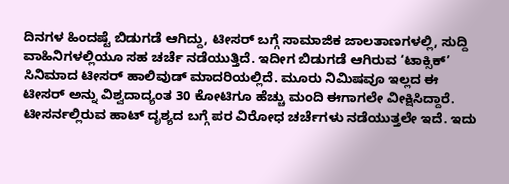ದಿನಗಳ ಹಿಂದಷ್ಟೆ ಬಿಡುಗಡೆ ಆಗಿದ್ದು, ಟೀಸರ್ ಬಗ್ಗೆ ಸಾಮಾಜಿಕ ಜಾಲತಾಣಗಳಲ್ಲಿ, ಸುದ್ದಿ ವಾಹಿನಿಗಳಲ್ಲಿಯೂ ಸಹ ಚರ್ಚೆ ನಡೆಯುತ್ತಿದೆ. ಇದೀಗ ಬಿಡುಗಡೆ ಆಗಿರುವ ‘ಟಾಕ್ಸಿಕ್’ ಸಿನಿಮಾದ ಟೀಸರ್ ಹಾಲಿವುಡ್ ಮಾದರಿಯಲ್ಲಿದೆ. ಮೂರು ನಿಮಿಷವೂ ಇಲ್ಲದ ಈ ಟೀಸರ್ ಅನ್ನು ವಿಶ್ವದಾದ್ಯಂತ 30 ಕೋಟಿಗೂ ಹೆಚ್ಚು ಮಂದಿ ಈಗಾಗಲೇ ವೀಕ್ಷಿಸಿದ್ದಾರೆ. ಟೀಸರ್ನಲ್ಲಿರುವ ಹಾಟ್ ದೃಶ್ಯದ ಬಗ್ಗೆ ಪರ ವಿರೋಧ ಚರ್ಚೆಗಳು ನಡೆಯುತ್ತಲೇ ಇದೆ. ಇದು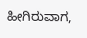ಹೀಗಿರುವಾಗ,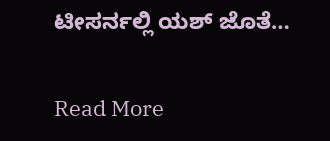ಟೀಸರ್ನಲ್ಲಿ ಯಶ್ ಜೊತೆ…

Read More